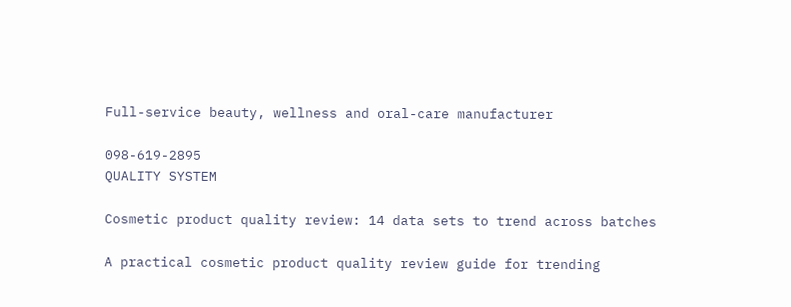Full-service beauty, wellness and oral-care manufacturer

098-619-2895
QUALITY SYSTEM

Cosmetic product quality review: 14 data sets to trend across batches

A practical cosmetic product quality review guide for trending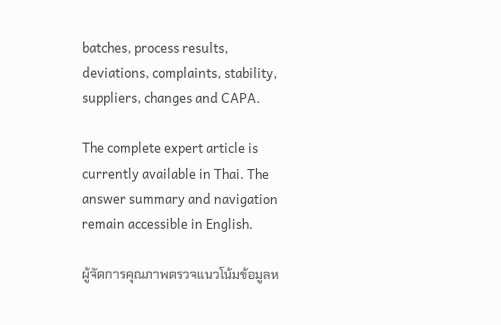batches, process results, deviations, complaints, stability, suppliers, changes and CAPA.

The complete expert article is currently available in Thai. The answer summary and navigation remain accessible in English.

ผู้จัดการคุณภาพตรวจแนวโน้มข้อมูลห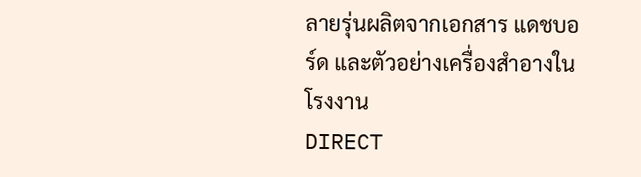ลายรุ่นผลิตจากเอกสาร แดชบอร์ด และตัวอย่างเครื่องสำอางในโรงงาน
DIRECT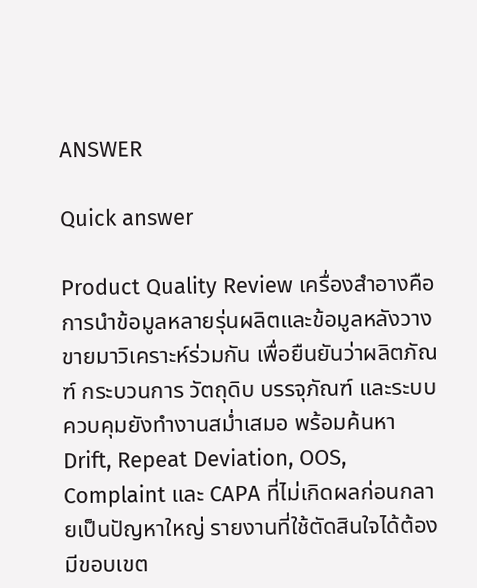ANSWER

Quick answer

Product Quality Review เครื่องสำอางคือการนำข้อมูลหลายรุ่นผลิตและข้อมูลหลังวางขายมาวิเคราะห์ร่วมกัน เพื่อยืนยันว่าผลิตภัณฑ์ กระบวนการ วัตถุดิบ บรรจุภัณฑ์ และระบบควบคุมยังทำงานสม่ำเสมอ พร้อมค้นหา Drift, Repeat Deviation, OOS, Complaint และ CAPA ที่ไม่เกิดผลก่อนกลายเป็นปัญหาใหญ่ รายงานที่ใช้ตัดสินใจได้ต้องมีขอบเขต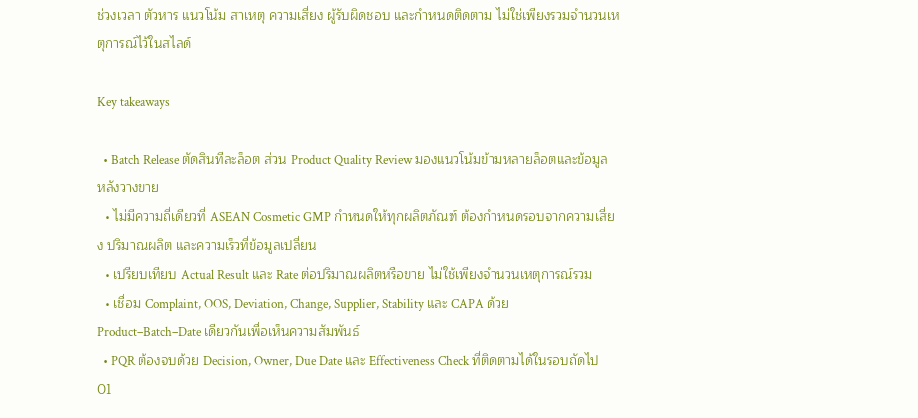ช่วงเวลา ตัวหาร แนวโน้ม สาเหตุ ความเสี่ยง ผู้รับผิดชอบ และกำหนดติดตาม ไม่ใช่เพียงรวมจำนวนเหตุการณ์ไว้ในสไลด์

Key takeaways

  • Batch Release ตัดสินทีละล็อต ส่วน Product Quality Review มองแนวโน้มข้ามหลายล็อตและข้อมูลหลังวางขาย
  • ไม่มีความถี่เดียวที่ ASEAN Cosmetic GMP กำหนดให้ทุกผลิตภัณฑ์ ต้องกำหนดรอบจากความเสี่ยง ปริมาณผลิต และความเร็วที่ข้อมูลเปลี่ยน
  • เปรียบเทียบ Actual Result และ Rate ต่อปริมาณผลิตหรือขาย ไม่ใช้เพียงจำนวนเหตุการณ์รวม
  • เชื่อม Complaint, OOS, Deviation, Change, Supplier, Stability และ CAPA ด้วย Product–Batch–Date เดียวกันเพื่อเห็นความสัมพันธ์
  • PQR ต้องจบด้วย Decision, Owner, Due Date และ Effectiveness Check ที่ติดตามได้ในรอบถัดไป
01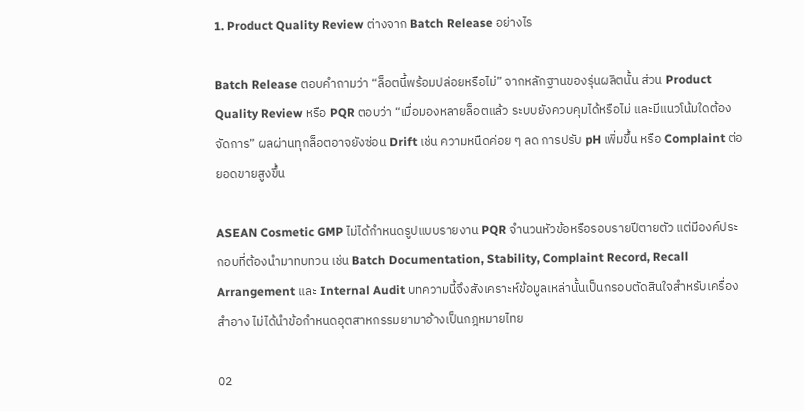1. Product Quality Review ต่างจาก Batch Release อย่างไร

Batch Release ตอบคำถามว่า “ล็อตนี้พร้อมปล่อยหรือไม่” จากหลักฐานของรุ่นผลิตนั้น ส่วน Product Quality Review หรือ PQR ตอบว่า “เมื่อมองหลายล็อตแล้ว ระบบยังควบคุมได้หรือไม่ และมีแนวโน้มใดต้องจัดการ” ผลผ่านทุกล็อตอาจยังซ่อน Drift เช่น ความหนืดค่อย ๆ ลด การปรับ pH เพิ่มขึ้น หรือ Complaint ต่อยอดขายสูงขึ้น

ASEAN Cosmetic GMP ไม่ได้กำหนดรูปแบบรายงาน PQR จำนวนหัวข้อหรือรอบรายปีตายตัว แต่มีองค์ประกอบที่ต้องนำมาทบทวน เช่น Batch Documentation, Stability, Complaint Record, Recall Arrangement และ Internal Audit บทความนี้จึงสังเคราะห์ข้อมูลเหล่านั้นเป็นกรอบตัดสินใจสำหรับเครื่องสำอาง ไม่ได้นำข้อกำหนดอุตสาหกรรมยามาอ้างเป็นกฎหมายไทย

02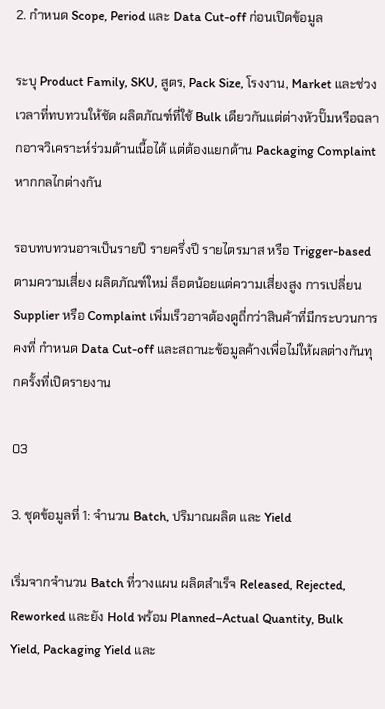2. กำหนด Scope, Period และ Data Cut-off ก่อนเปิดข้อมูล

ระบุ Product Family, SKU, สูตร, Pack Size, โรงงาน, Market และช่วงเวลาที่ทบทวนให้ชัด ผลิตภัณฑ์ที่ใช้ Bulk เดียวกันแต่ต่างหัวปั๊มหรือฉลากอาจวิเคราะห์ร่วมด้านเนื้อได้ แต่ต้องแยกด้าน Packaging Complaint หากกลไกต่างกัน

รอบทบทวนอาจเป็นรายปี รายครึ่งปี รายไตรมาส หรือ Trigger-based ตามความเสี่ยง ผลิตภัณฑ์ใหม่ ล็อตน้อยแต่ความเสี่ยงสูง การเปลี่ยน Supplier หรือ Complaint เพิ่มเร็วอาจต้องดูถี่กว่าสินค้าที่มีกระบวนการคงที่ กำหนด Data Cut-off และสถานะข้อมูลค้างเพื่อไม่ให้ผลต่างกันทุกครั้งที่เปิดรายงาน

03

3. ชุดข้อมูลที่ 1: จำนวน Batch, ปริมาณผลิต และ Yield

เริ่มจากจำนวน Batch ที่วางแผน ผลิตสำเร็จ Released, Rejected, Reworked และยัง Hold พร้อม Planned–Actual Quantity, Bulk Yield, Packaging Yield และ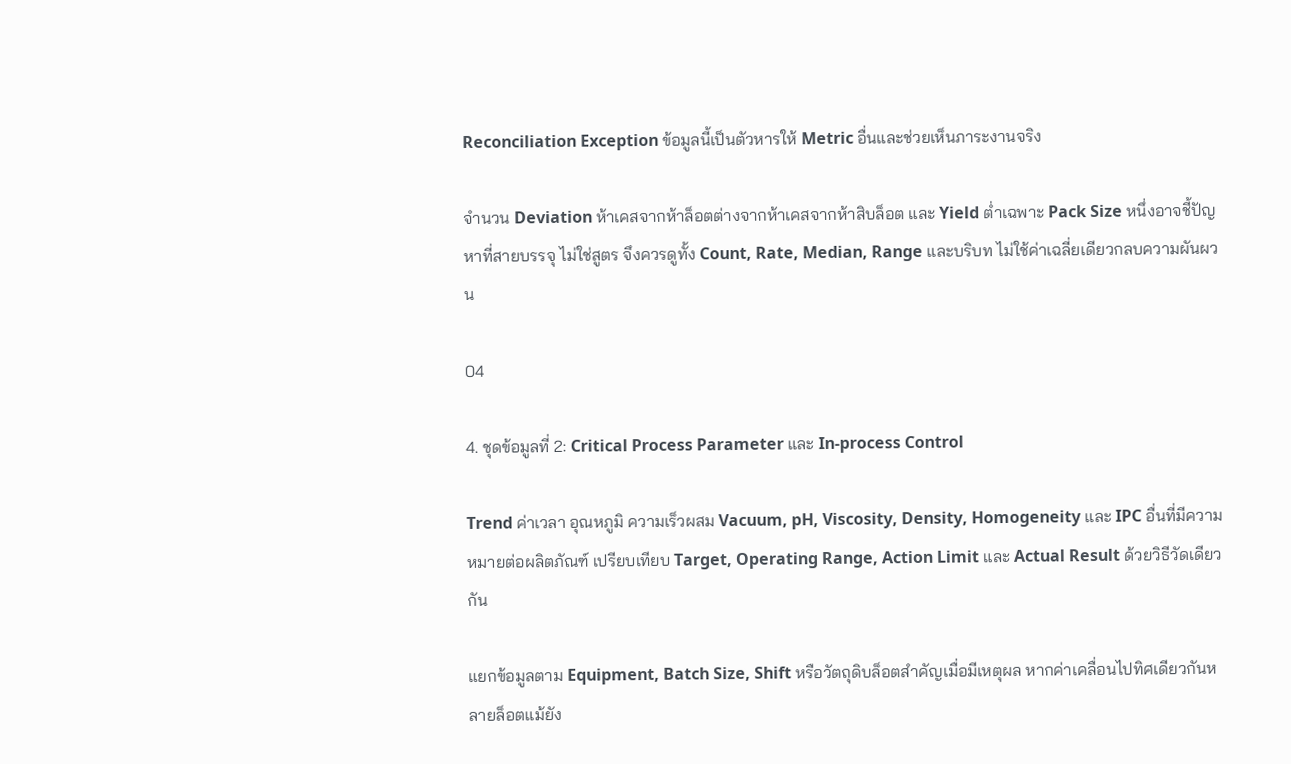Reconciliation Exception ข้อมูลนี้เป็นตัวหารให้ Metric อื่นและช่วยเห็นภาระงานจริง

จำนวน Deviation ห้าเคสจากห้าล็อตต่างจากห้าเคสจากห้าสิบล็อต และ Yield ต่ำเฉพาะ Pack Size หนึ่งอาจชี้ปัญหาที่สายบรรจุ ไม่ใช่สูตร จึงควรดูทั้ง Count, Rate, Median, Range และบริบท ไม่ใช้ค่าเฉลี่ยเดียวกลบความผันผวน

04

4. ชุดข้อมูลที่ 2: Critical Process Parameter และ In-process Control

Trend ค่าเวลา อุณหภูมิ ความเร็วผสม Vacuum, pH, Viscosity, Density, Homogeneity และ IPC อื่นที่มีความหมายต่อผลิตภัณฑ์ เปรียบเทียบ Target, Operating Range, Action Limit และ Actual Result ด้วยวิธีวัดเดียวกัน

แยกข้อมูลตาม Equipment, Batch Size, Shift หรือวัตถุดิบล็อตสำคัญเมื่อมีเหตุผล หากค่าเคลื่อนไปทิศเดียวกันหลายล็อตแม้ยัง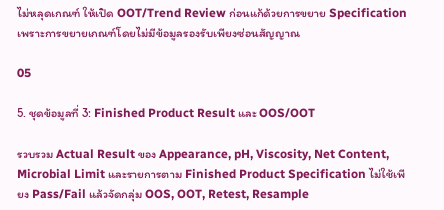ไม่หลุดเกณฑ์ ให้เปิด OOT/Trend Review ก่อนแก้ด้วยการขยาย Specification เพราะการขยายเกณฑ์โดยไม่มีข้อมูลรองรับเพียงซ่อนสัญญาณ

05

5. ชุดข้อมูลที่ 3: Finished Product Result และ OOS/OOT

รวบรวม Actual Result ของ Appearance, pH, Viscosity, Net Content, Microbial Limit และรายการตาม Finished Product Specification ไม่ใช้เพียง Pass/Fail แล้วจัดกลุ่ม OOS, OOT, Retest, Resample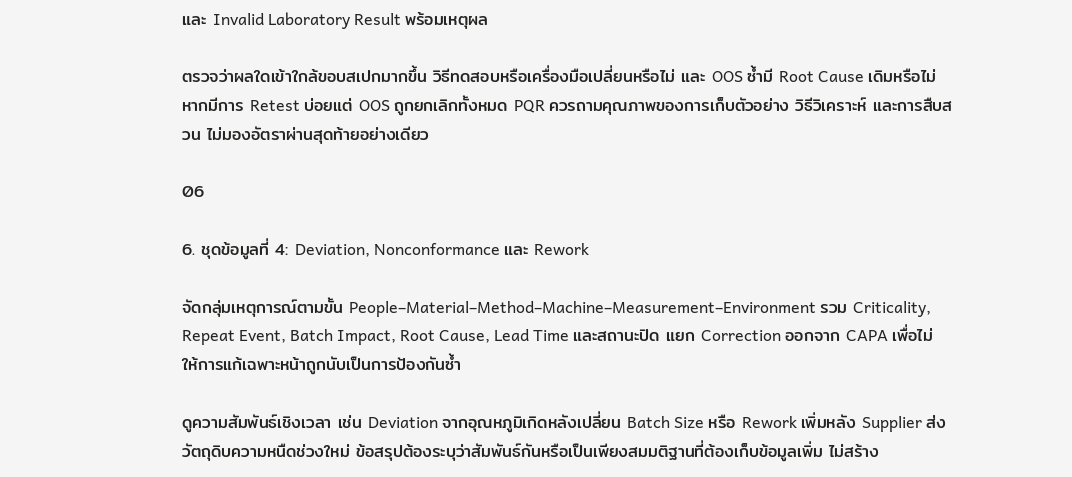และ Invalid Laboratory Result พร้อมเหตุผล

ตรวจว่าผลใดเข้าใกล้ขอบสเปกมากขึ้น วิธีทดสอบหรือเครื่องมือเปลี่ยนหรือไม่ และ OOS ซ้ำมี Root Cause เดิมหรือไม่ หากมีการ Retest บ่อยแต่ OOS ถูกยกเลิกทั้งหมด PQR ควรถามคุณภาพของการเก็บตัวอย่าง วิธีวิเคราะห์ และการสืบสวน ไม่มองอัตราผ่านสุดท้ายอย่างเดียว

06

6. ชุดข้อมูลที่ 4: Deviation, Nonconformance และ Rework

จัดกลุ่มเหตุการณ์ตามขั้น People–Material–Method–Machine–Measurement–Environment รวม Criticality, Repeat Event, Batch Impact, Root Cause, Lead Time และสถานะปิด แยก Correction ออกจาก CAPA เพื่อไม่ให้การแก้เฉพาะหน้าถูกนับเป็นการป้องกันซ้ำ

ดูความสัมพันธ์เชิงเวลา เช่น Deviation จากอุณหภูมิเกิดหลังเปลี่ยน Batch Size หรือ Rework เพิ่มหลัง Supplier ส่งวัตถุดิบความหนืดช่วงใหม่ ข้อสรุปต้องระบุว่าสัมพันธ์กันหรือเป็นเพียงสมมติฐานที่ต้องเก็บข้อมูลเพิ่ม ไม่สร้าง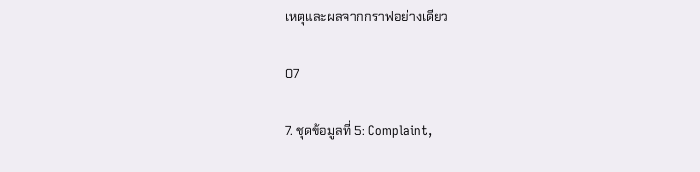เหตุและผลจากกราฟอย่างเดียว

07

7. ชุดข้อมูลที่ 5: Complaint,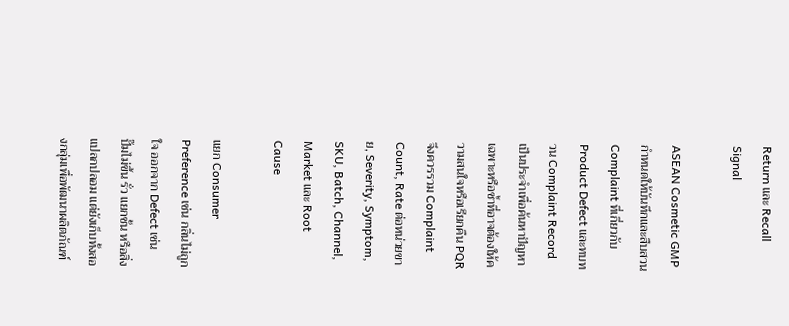Return และ Recall Signal

ASEAN Cosmetic GMP กำหนดให้บันทึกและสืบสวน Complaint ที่เกี่ยวกับ Product Defect และทบทวน Complaint Record เป็นประจำเพื่อค้นหาปัญหาเฉพาะหรือซ้ำที่อาจต้องให้ความสนใจหรือเรียกคืน PQR จึงควรรวม Complaint Count, Rate ต่อหน่วยขาย, Severity, Symptom, SKU, Batch, Channel, Market และ Root Cause

แยก Consumer Preference เช่น กลิ่นไม่ถูกใจ ออกจาก Defect เช่น ปั๊มไม่ขึ้น รั่ว แยกชั้น หรือสิ่งแปลกปลอม แต่ยังเก็บทั้งสองกลุ่มเพื่อพัฒนาผลิตภัณฑ์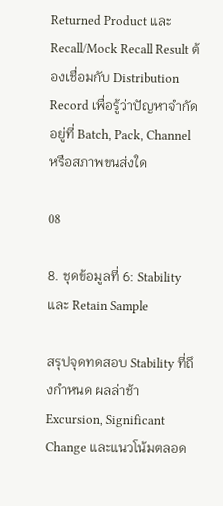Returned Product และ Recall/Mock Recall Result ต้องเชื่อมกับ Distribution Record เพื่อรู้ว่าปัญหาจำกัดอยู่ที่ Batch, Pack, Channel หรือสภาพขนส่งใด

08

8. ชุดข้อมูลที่ 6: Stability และ Retain Sample

สรุปจุดทดสอบ Stability ที่ถึงกำหนด ผลล่าช้า Excursion, Significant Change และแนวโน้มตลอด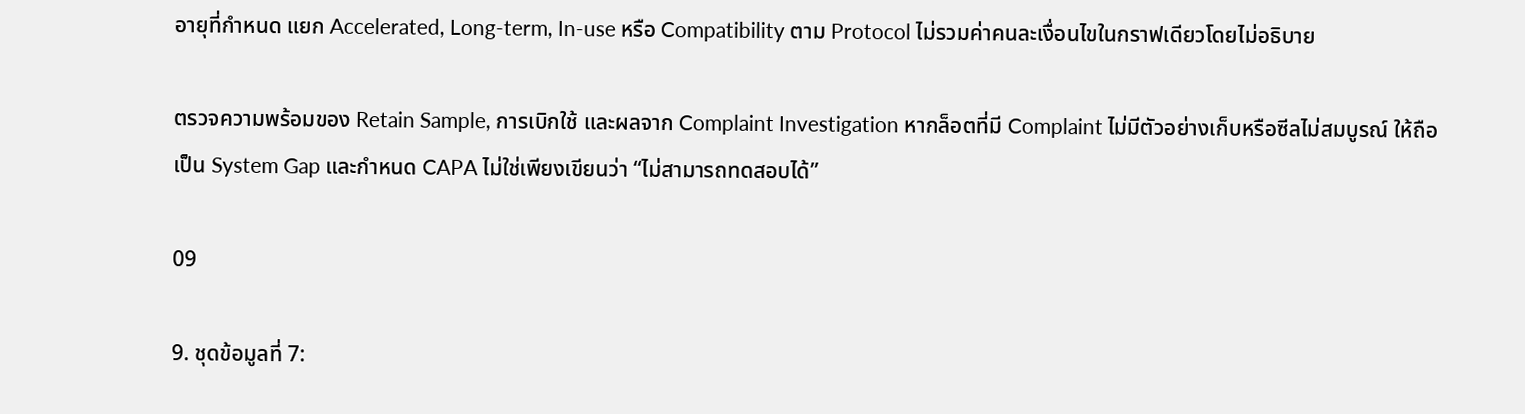อายุที่กำหนด แยก Accelerated, Long-term, In-use หรือ Compatibility ตาม Protocol ไม่รวมค่าคนละเงื่อนไขในกราฟเดียวโดยไม่อธิบาย

ตรวจความพร้อมของ Retain Sample, การเบิกใช้ และผลจาก Complaint Investigation หากล็อตที่มี Complaint ไม่มีตัวอย่างเก็บหรือซีลไม่สมบูรณ์ ให้ถือเป็น System Gap และกำหนด CAPA ไม่ใช่เพียงเขียนว่า “ไม่สามารถทดสอบได้”

09

9. ชุดข้อมูลที่ 7: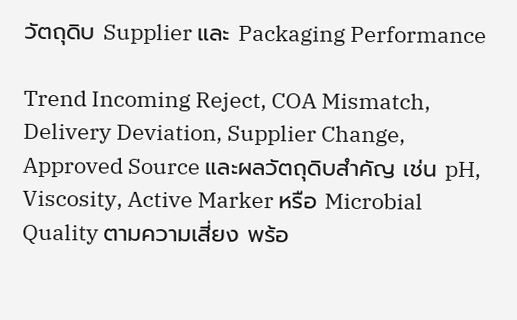วัตถุดิบ Supplier และ Packaging Performance

Trend Incoming Reject, COA Mismatch, Delivery Deviation, Supplier Change, Approved Source และผลวัตถุดิบสำคัญ เช่น pH, Viscosity, Active Marker หรือ Microbial Quality ตามความเสี่ยง พร้อ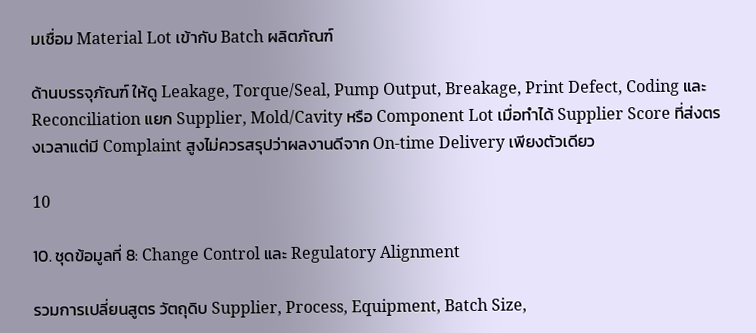มเชื่อม Material Lot เข้ากับ Batch ผลิตภัณฑ์

ด้านบรรจุภัณฑ์ ให้ดู Leakage, Torque/Seal, Pump Output, Breakage, Print Defect, Coding และ Reconciliation แยก Supplier, Mold/Cavity หรือ Component Lot เมื่อทำได้ Supplier Score ที่ส่งตรงเวลาแต่มี Complaint สูงไม่ควรสรุปว่าผลงานดีจาก On-time Delivery เพียงตัวเดียว

10

10. ชุดข้อมูลที่ 8: Change Control และ Regulatory Alignment

รวมการเปลี่ยนสูตร วัตถุดิบ Supplier, Process, Equipment, Batch Size,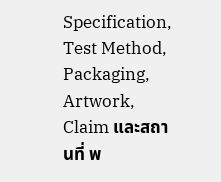Specification, Test Method, Packaging, Artwork, Claim และสถานที่ พ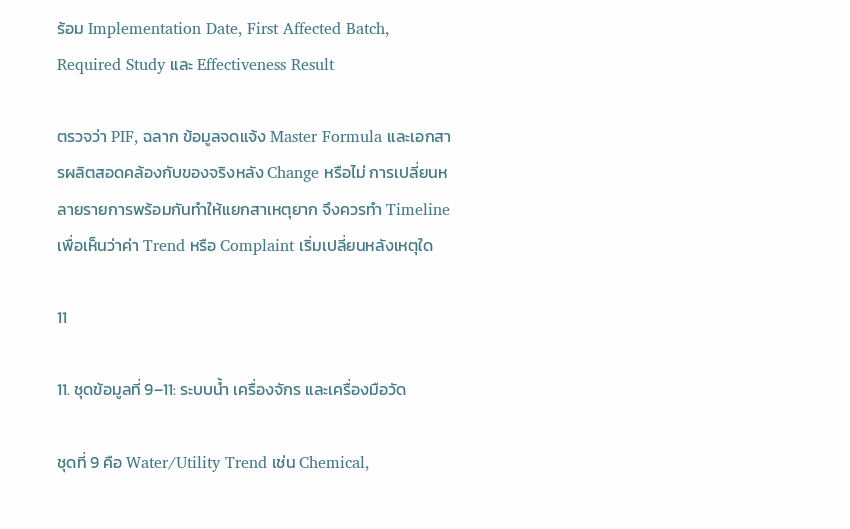ร้อม Implementation Date, First Affected Batch, Required Study และ Effectiveness Result

ตรวจว่า PIF, ฉลาก ข้อมูลจดแจ้ง Master Formula และเอกสารผลิตสอดคล้องกับของจริงหลัง Change หรือไม่ การเปลี่ยนหลายรายการพร้อมกันทำให้แยกสาเหตุยาก จึงควรทำ Timeline เพื่อเห็นว่าค่า Trend หรือ Complaint เริ่มเปลี่ยนหลังเหตุใด

11

11. ชุดข้อมูลที่ 9–11: ระบบน้ำ เครื่องจักร และเครื่องมือวัด

ชุดที่ 9 คือ Water/Utility Trend เช่น Chemical,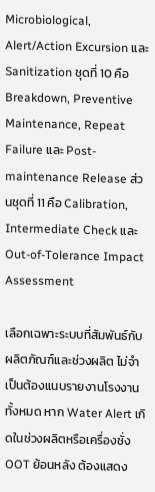Microbiological, Alert/Action Excursion และ Sanitization ชุดที่ 10 คือ Breakdown, Preventive Maintenance, Repeat Failure และ Post-maintenance Release ส่วนชุดที่ 11 คือ Calibration, Intermediate Check และ Out-of-Tolerance Impact Assessment

เลือกเฉพาะระบบที่สัมพันธ์กับผลิตภัณฑ์และช่วงผลิต ไม่จำเป็นต้องแนบรายงานโรงงานทั้งหมด หาก Water Alert เกิดในช่วงผลิตหรือเครื่องชั่ง OOT ย้อนหลัง ต้องแสดง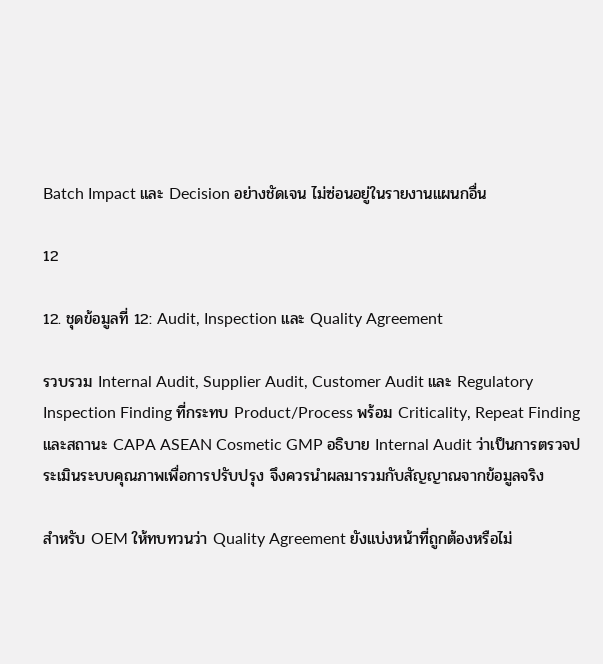Batch Impact และ Decision อย่างชัดเจน ไม่ซ่อนอยู่ในรายงานแผนกอื่น

12

12. ชุดข้อมูลที่ 12: Audit, Inspection และ Quality Agreement

รวบรวม Internal Audit, Supplier Audit, Customer Audit และ Regulatory Inspection Finding ที่กระทบ Product/Process พร้อม Criticality, Repeat Finding และสถานะ CAPA ASEAN Cosmetic GMP อธิบาย Internal Audit ว่าเป็นการตรวจประเมินระบบคุณภาพเพื่อการปรับปรุง จึงควรนำผลมารวมกับสัญญาณจากข้อมูลจริง

สำหรับ OEM ให้ทบทวนว่า Quality Agreement ยังแบ่งหน้าที่ถูกต้องหรือไม่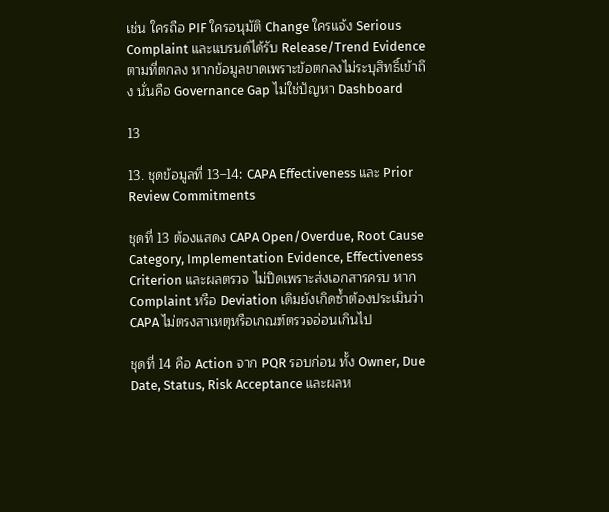เช่น ใครถือ PIF ใครอนุมัติ Change ใครแจ้ง Serious Complaint และแบรนด์ได้รับ Release/Trend Evidence ตามที่ตกลง หากข้อมูลขาดเพราะข้อตกลงไม่ระบุสิทธิ์เข้าถึง นั่นคือ Governance Gap ไม่ใช่ปัญหา Dashboard

13

13. ชุดข้อมูลที่ 13–14: CAPA Effectiveness และ Prior Review Commitments

ชุดที่ 13 ต้องแสดง CAPA Open/Overdue, Root Cause Category, Implementation Evidence, Effectiveness Criterion และผลตรวจ ไม่ปิดเพราะส่งเอกสารครบ หาก Complaint หรือ Deviation เดิมยังเกิดซ้ำต้องประเมินว่า CAPA ไม่ตรงสาเหตุหรือเกณฑ์ตรวจอ่อนเกินไป

ชุดที่ 14 คือ Action จาก PQR รอบก่อน ทั้ง Owner, Due Date, Status, Risk Acceptance และผลห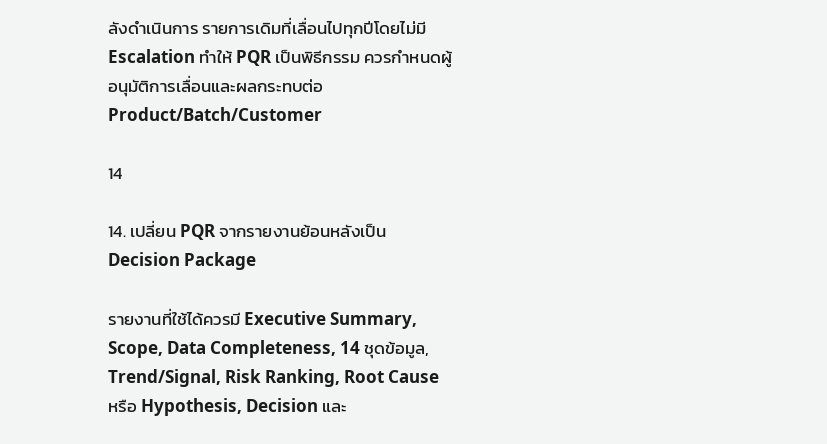ลังดำเนินการ รายการเดิมที่เลื่อนไปทุกปีโดยไม่มี Escalation ทำให้ PQR เป็นพิธีกรรม ควรกำหนดผู้อนุมัติการเลื่อนและผลกระทบต่อ Product/Batch/Customer

14

14. เปลี่ยน PQR จากรายงานย้อนหลังเป็น Decision Package

รายงานที่ใช้ได้ควรมี Executive Summary, Scope, Data Completeness, 14 ชุดข้อมูล, Trend/Signal, Risk Ranking, Root Cause หรือ Hypothesis, Decision และ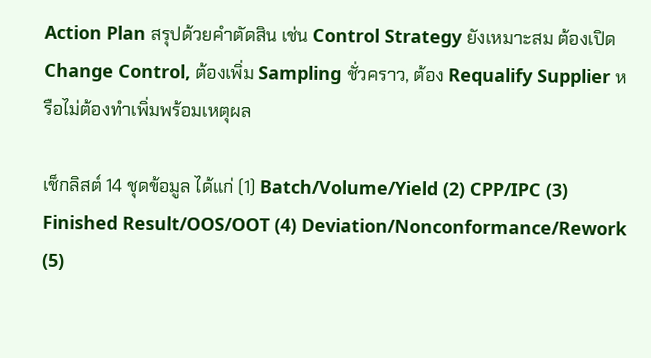Action Plan สรุปด้วยคำตัดสิน เช่น Control Strategy ยังเหมาะสม ต้องเปิด Change Control, ต้องเพิ่ม Sampling ชั่วคราว, ต้อง Requalify Supplier หรือไม่ต้องทำเพิ่มพร้อมเหตุผล

เช็กลิสต์ 14 ชุดข้อมูล ได้แก่ (1) Batch/Volume/Yield (2) CPP/IPC (3) Finished Result/OOS/OOT (4) Deviation/Nonconformance/Rework (5)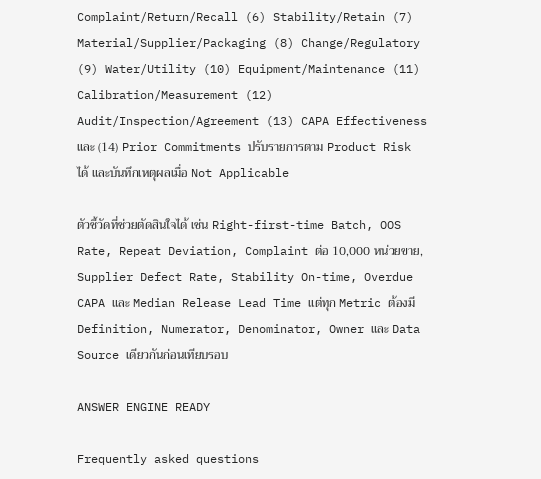Complaint/Return/Recall (6) Stability/Retain (7) Material/Supplier/Packaging (8) Change/Regulatory (9) Water/Utility (10) Equipment/Maintenance (11) Calibration/Measurement (12) Audit/Inspection/Agreement (13) CAPA Effectiveness และ (14) Prior Commitments ปรับรายการตาม Product Risk ได้ และบันทึกเหตุผลเมื่อ Not Applicable

ตัวชี้วัดที่ช่วยตัดสินใจได้ เช่น Right-first-time Batch, OOS Rate, Repeat Deviation, Complaint ต่อ 10,000 หน่วยขาย, Supplier Defect Rate, Stability On-time, Overdue CAPA และ Median Release Lead Time แต่ทุก Metric ต้องมี Definition, Numerator, Denominator, Owner และ Data Source เดียวกันก่อนเทียบรอบ

ANSWER ENGINE READY

Frequently asked questions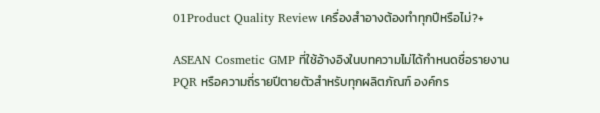01Product Quality Review เครื่องสำอางต้องทำทุกปีหรือไม่?+

ASEAN Cosmetic GMP ที่ใช้อ้างอิงในบทความไม่ได้กำหนดชื่อรายงาน PQR หรือความถี่รายปีตายตัวสำหรับทุกผลิตภัณฑ์ องค์กร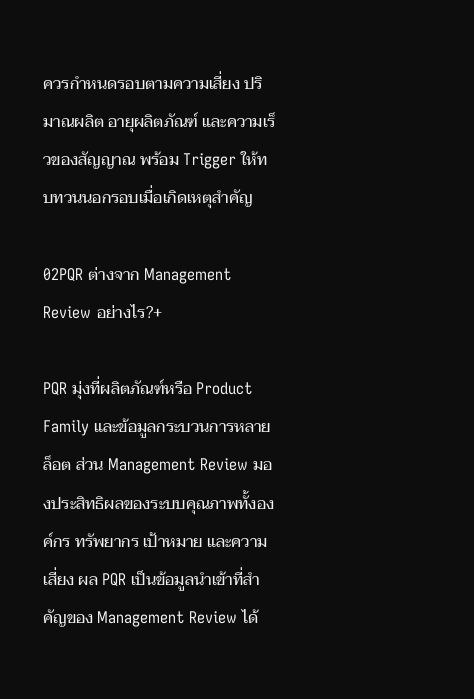ควรกำหนดรอบตามความเสี่ยง ปริมาณผลิต อายุผลิตภัณฑ์ และความเร็วของสัญญาณ พร้อม Trigger ให้ทบทวนนอกรอบเมื่อเกิดเหตุสำคัญ

02PQR ต่างจาก Management Review อย่างไร?+

PQR มุ่งที่ผลิตภัณฑ์หรือ Product Family และข้อมูลกระบวนการหลายล็อต ส่วน Management Review มองประสิทธิผลของระบบคุณภาพทั้งองค์กร ทรัพยากร เป้าหมาย และความเสี่ยง ผล PQR เป็นข้อมูลนำเข้าที่สำคัญของ Management Review ได้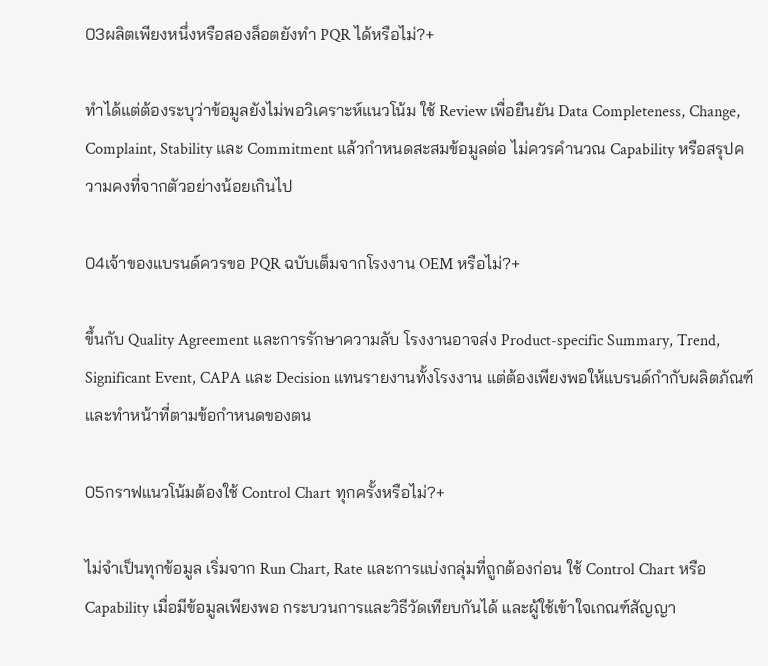03ผลิตเพียงหนึ่งหรือสองล็อตยังทำ PQR ได้หรือไม่?+

ทำได้แต่ต้องระบุว่าข้อมูลยังไม่พอวิเคราะห์แนวโน้ม ใช้ Review เพื่อยืนยัน Data Completeness, Change, Complaint, Stability และ Commitment แล้วกำหนดสะสมข้อมูลต่อ ไม่ควรคำนวณ Capability หรือสรุปความคงที่จากตัวอย่างน้อยเกินไป

04เจ้าของแบรนด์ควรขอ PQR ฉบับเต็มจากโรงงาน OEM หรือไม่?+

ขึ้นกับ Quality Agreement และการรักษาความลับ โรงงานอาจส่ง Product-specific Summary, Trend, Significant Event, CAPA และ Decision แทนรายงานทั้งโรงงาน แต่ต้องเพียงพอให้แบรนด์กำกับผลิตภัณฑ์และทำหน้าที่ตามข้อกำหนดของตน

05กราฟแนวโน้มต้องใช้ Control Chart ทุกครั้งหรือไม่?+

ไม่จำเป็นทุกข้อมูล เริ่มจาก Run Chart, Rate และการแบ่งกลุ่มที่ถูกต้องก่อน ใช้ Control Chart หรือ Capability เมื่อมีข้อมูลเพียงพอ กระบวนการและวิธีวัดเทียบกันได้ และผู้ใช้เข้าใจเกณฑ์สัญญา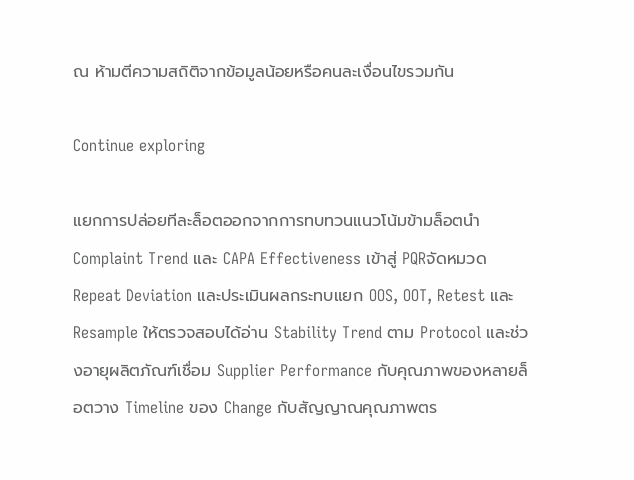ณ ห้ามตีความสถิติจากข้อมูลน้อยหรือคนละเงื่อนไขรวมกัน

Continue exploring

แยกการปล่อยทีละล็อตออกจากการทบทวนแนวโน้มข้ามล็อตนำ Complaint Trend และ CAPA Effectiveness เข้าสู่ PQRจัดหมวด Repeat Deviation และประเมินผลกระทบแยก OOS, OOT, Retest และ Resample ให้ตรวจสอบได้อ่าน Stability Trend ตาม Protocol และช่วงอายุผลิตภัณฑ์เชื่อม Supplier Performance กับคุณภาพของหลายล็อตวาง Timeline ของ Change กับสัญญาณคุณภาพตร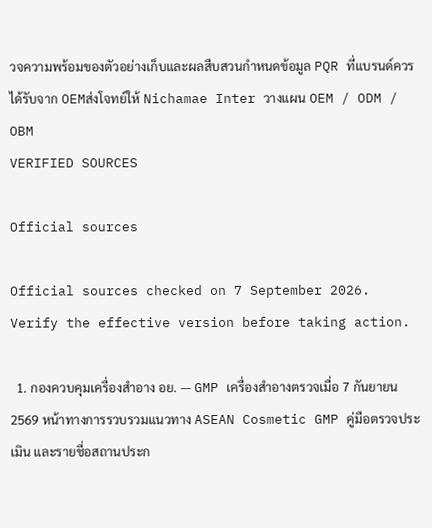วจความพร้อมของตัวอย่างเก็บและผลสืบสวนกำหนดข้อมูล PQR ที่แบรนด์ควรได้รับจาก OEMส่งโจทย์ให้ Nichamae Inter วางแผน OEM / ODM / OBM
VERIFIED SOURCES

Official sources

Official sources checked on 7 September 2026. Verify the effective version before taking action.

  1. กองควบคุมเครื่องสำอาง อย. — GMP เครื่องสำอางตรวจเมื่อ 7 กันยายน 2569 หน้าทางการรวบรวมแนวทาง ASEAN Cosmetic GMP คู่มือตรวจประเมิน และรายชื่อสถานประก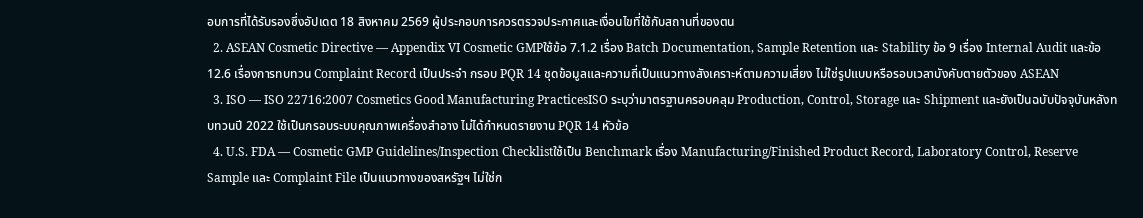อบการที่ได้รับรองซึ่งอัปเดต 18 สิงหาคม 2569 ผู้ประกอบการควรตรวจประกาศและเงื่อนไขที่ใช้กับสถานที่ของตน
  2. ASEAN Cosmetic Directive — Appendix VI Cosmetic GMPใช้ข้อ 7.1.2 เรื่อง Batch Documentation, Sample Retention และ Stability ข้อ 9 เรื่อง Internal Audit และข้อ 12.6 เรื่องการทบทวน Complaint Record เป็นประจำ กรอบ PQR 14 ชุดข้อมูลและความถี่เป็นแนวทางสังเคราะห์ตามความเสี่ยง ไม่ใช่รูปแบบหรือรอบเวลาบังคับตายตัวของ ASEAN
  3. ISO — ISO 22716:2007 Cosmetics Good Manufacturing PracticesISO ระบุว่ามาตรฐานครอบคลุม Production, Control, Storage และ Shipment และยังเป็นฉบับปัจจุบันหลังทบทวนปี 2022 ใช้เป็นกรอบระบบคุณภาพเครื่องสำอาง ไม่ได้กำหนดรายงาน PQR 14 หัวข้อ
  4. U.S. FDA — Cosmetic GMP Guidelines/Inspection Checklistใช้เป็น Benchmark เรื่อง Manufacturing/Finished Product Record, Laboratory Control, Reserve Sample และ Complaint File เป็นแนวทางของสหรัฐฯ ไม่ใช่ก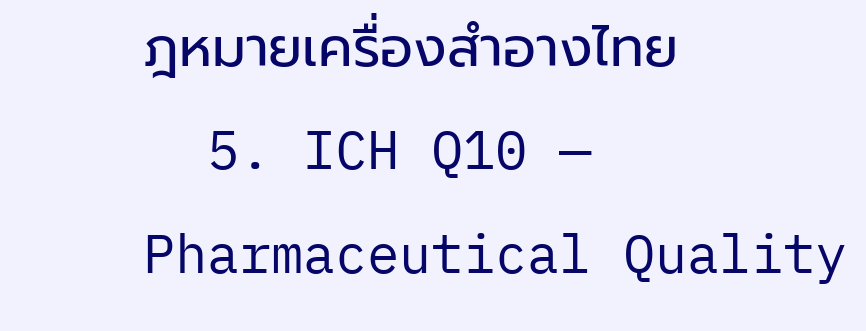ฎหมายเครื่องสำอางไทย
  5. ICH Q10 — Pharmaceutical Quality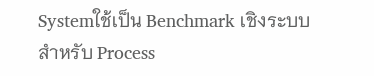Systemใช้เป็น Benchmark เชิงระบบสำหรับ Process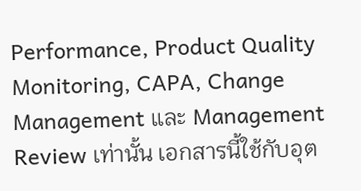Performance, Product Quality Monitoring, CAPA, Change Management และ Management Review เท่านั้น เอกสารนี้ใช้กับอุต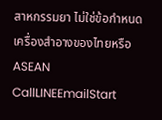สาหกรรมยา ไม่ใช่ข้อกำหนดเครื่องสำอางของไทยหรือ ASEAN
CallLINEEmailStart